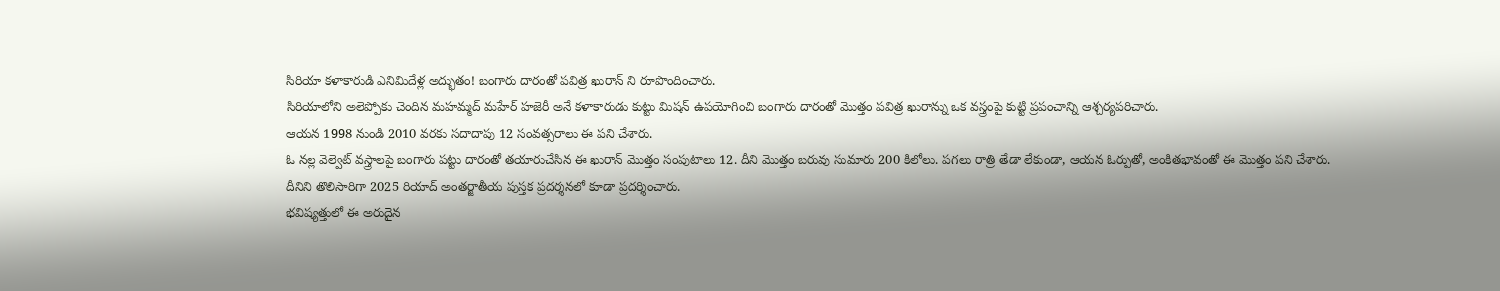సిరియా కళాకారుడి ఎనిమిదేళ్ల అద్భుతం! బంగారు దారంతో పవిత్ర ఖురాన్ ని రూపొందించారు.
సిరియాలోని అలెప్పోకు చెందిన మహమ్మద్ మహేర్ హజెరీ అనే కళాకారుడు కుట్టు మిషన్ ఉపయోగించి బంగారు దారంతో మొత్తం పవిత్ర ఖురాన్ను ఒక వస్త్రంపై కుట్టి ప్రపంచాన్ని ఆశ్చర్యపరిచారు.
ఆయన 1998 నుండి 2010 వరకు సదాదాపు 12 సంవత్సరాలు ఈ పని చేశారు.
ఓ నల్ల వెల్వెట్ వస్త్రాలపై బంగారు పట్టు దారంతో తయారుచేసిన ఈ ఖురాన్ మొత్తం సంపుటాలు 12. దీని మొత్తం బరువు సుమారు 200 కిలోలు. పగలు రాత్రి తేడా లేకుండా, ఆయన ఓర్పుతో, అంకితభావంతో ఈ మొత్తం పని చేశారు.
దీనిని తొలిసారిగా 2025 రియాద్ అంతర్జాతీయ పుస్తక ప్రదర్శనలో కూడా ప్రదర్శించారు.
భవిష్యత్తులో ఈ అరుదైన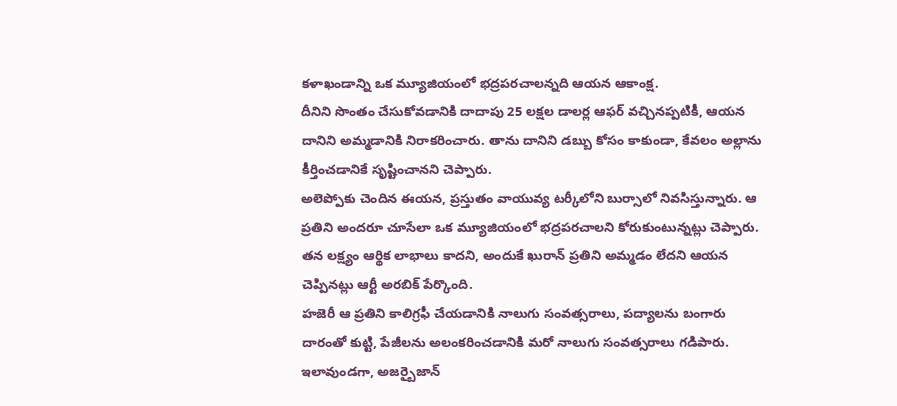కళాఖండాన్ని ఒక మ్యూజియంలో భద్రపరచాలన్నది ఆయన ఆకాంక్ష.
దీనిని సొంతం చేసుకోవడానికి దాదాపు 25 లక్షల డాలర్ల ఆఫర్ వచ్చినప్పటికీ, ఆయన దానిని అమ్మడానికి నిరాకరించారు. తాను దానిని డబ్బు కోసం కాకుండా, కేవలం అల్లాను కీర్తించడానికే సృష్టించానని చెప్పారు.
అలెప్పోకు చెందిన ఈయన, ప్రస్తుతం వాయువ్య టర్కీలోని బుర్సాలో నివసిస్తున్నారు. ఆ ప్రతిని అందరూ చూసేలా ఒక మ్యూజియంలో భద్రపరచాలని కోరుకుంటున్నట్లు చెప్పారు.
తన లక్ష్యం ఆర్థిక లాభాలు కాదని, అందుకే ఖురాన్ ప్రతిని అమ్మడం లేదని ఆయన చెప్పినట్లు ఆర్టీ అరబిక్ పేర్కొంది.
హజెరీ ఆ ప్రతిని కాలిగ్రఫీ చేయడానికి నాలుగు సంవత్సరాలు, పద్యాలను బంగారు దారంతో కుట్టి, పేజీలను అలంకరించడానికి మరో నాలుగు సంవత్సరాలు గడిపారు.
ఇలావుండగా, అజర్బైజాన్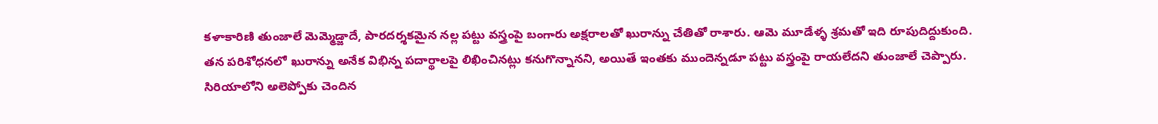కళాకారిణి తుంజాలే మెమ్మెడ్జాదే, పారదర్శకమైన నల్ల పట్టు వస్త్రంపై బంగారు అక్షరాలతో ఖురాన్ను చేతితో రాశారు. ఆమె మూడేళ్ళ శ్రమతో ఇది రూపుదిద్దుకుంది.
తన పరిశోధనలో ఖురాన్ను అనేక విభిన్న పదార్థాలపై లిఖించినట్లు కనుగొన్నానని, అయితే ఇంతకు ముందెన్నడూ పట్టు వస్త్రంపై రాయలేదని తుంజాలే చెప్పారు.
సిరియాలోని అలెప్పోకు చెందిన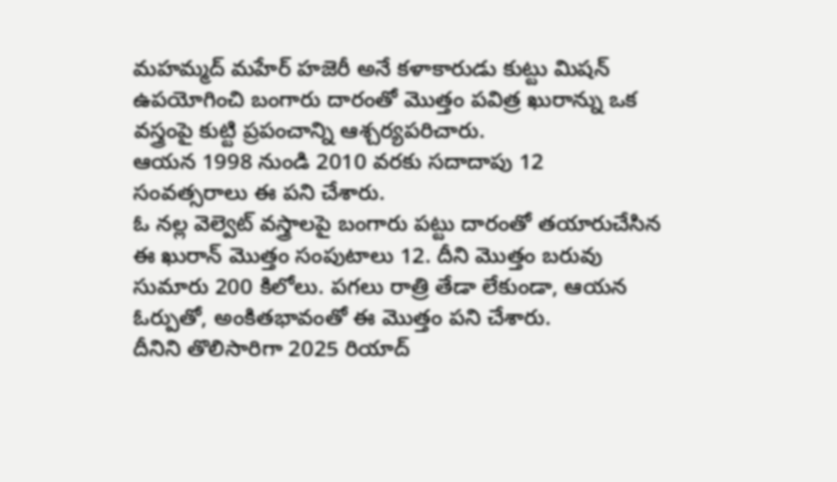మహమ్మద్ మహేర్ హజెరీ అనే కళాకారుడు కుట్టు మిషన్ ఉపయోగించి బంగారు దారంతో మొత్తం పవిత్ర ఖురాన్ను ఒక వస్త్రంపై కుట్టి ప్రపంచాన్ని ఆశ్చర్యపరిచారు.
ఆయన 1998 నుండి 2010 వరకు సదాదాపు 12 సంవత్సరాలు ఈ పని చేశారు.
ఓ నల్ల వెల్వెట్ వస్త్రాలపై బంగారు పట్టు దారంతో తయారుచేసిన ఈ ఖురాన్ మొత్తం సంపుటాలు 12. దీని మొత్తం బరువు సుమారు 200 కిలోలు. పగలు రాత్రి తేడా లేకుండా, ఆయన ఓర్పుతో, అంకితభావంతో ఈ మొత్తం పని చేశారు.
దీనిని తొలిసారిగా 2025 రియాద్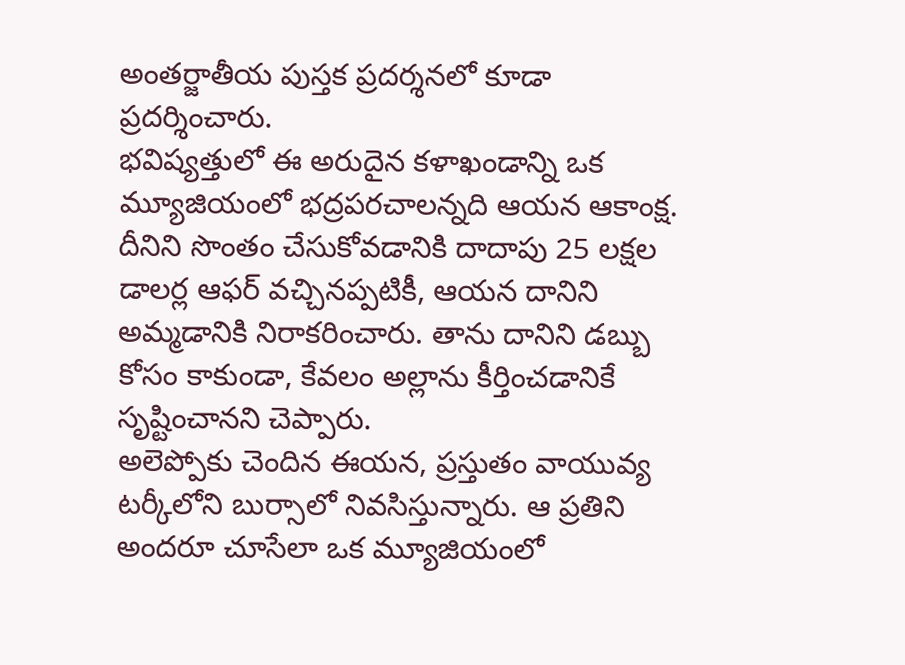అంతర్జాతీయ పుస్తక ప్రదర్శనలో కూడా ప్రదర్శించారు.
భవిష్యత్తులో ఈ అరుదైన కళాఖండాన్ని ఒక మ్యూజియంలో భద్రపరచాలన్నది ఆయన ఆకాంక్ష.
దీనిని సొంతం చేసుకోవడానికి దాదాపు 25 లక్షల డాలర్ల ఆఫర్ వచ్చినప్పటికీ, ఆయన దానిని అమ్మడానికి నిరాకరించారు. తాను దానిని డబ్బు కోసం కాకుండా, కేవలం అల్లాను కీర్తించడానికే సృష్టించానని చెప్పారు.
అలెప్పోకు చెందిన ఈయన, ప్రస్తుతం వాయువ్య టర్కీలోని బుర్సాలో నివసిస్తున్నారు. ఆ ప్రతిని అందరూ చూసేలా ఒక మ్యూజియంలో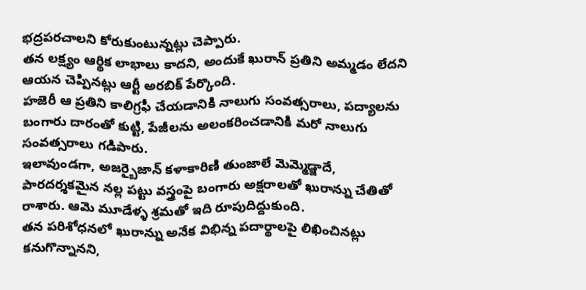భద్రపరచాలని కోరుకుంటున్నట్లు చెప్పారు.
తన లక్ష్యం ఆర్థిక లాభాలు కాదని, అందుకే ఖురాన్ ప్రతిని అమ్మడం లేదని ఆయన చెప్పినట్లు ఆర్టీ అరబిక్ పేర్కొంది.
హజెరీ ఆ ప్రతిని కాలిగ్రఫీ చేయడానికి నాలుగు సంవత్సరాలు, పద్యాలను బంగారు దారంతో కుట్టి, పేజీలను అలంకరించడానికి మరో నాలుగు సంవత్సరాలు గడిపారు.
ఇలావుండగా, అజర్బైజాన్ కళాకారిణి తుంజాలే మెమ్మెడ్జాదే, పారదర్శకమైన నల్ల పట్టు వస్త్రంపై బంగారు అక్షరాలతో ఖురాన్ను చేతితో రాశారు. ఆమె మూడేళ్ళ శ్రమతో ఇది రూపుదిద్దుకుంది.
తన పరిశోధనలో ఖురాన్ను అనేక విభిన్న పదార్థాలపై లిఖించినట్లు కనుగొన్నానని,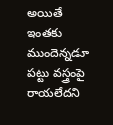అయితే ఇంతకు ముందెన్నడూ పట్టు వస్త్రంపై రాయలేదని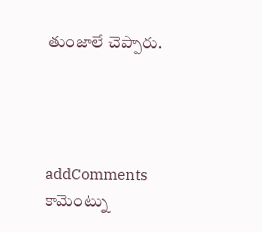తుంజాలే చెప్పారు.




addComments
కామెంట్ను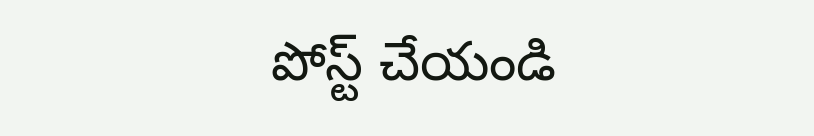పోస్ట్ చేయండి